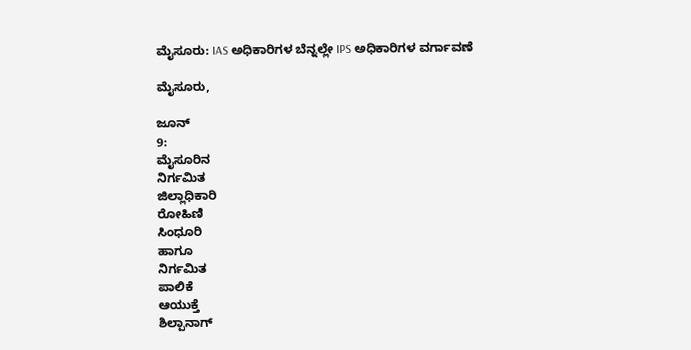ಮೈಸೂರು: IAS ಅಧಿಕಾರಿಗಳ ಬೆನ್ನಲ್ಲೇ IPS ಅಧಿಕಾರಿಗಳ ವರ್ಗಾವಣೆ

ಮೈಸೂರು,

ಜೂನ್
9:
ಮೈಸೂರಿನ
ನಿರ್ಗಮಿತ
ಜಿಲ್ಲಾಧಿಕಾರಿ
ರೋಹಿಣಿ
ಸಿಂಧೂರಿ
ಹಾಗೂ
ನಿರ್ಗಮಿತ
ಪಾಲಿಕೆ
ಆಯುಕ್ತೆ
ಶಿಲ್ಪಾನಾಗ್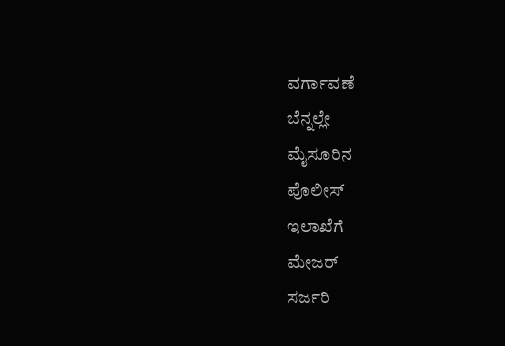ವರ್ಗಾವಣೆ
ಬೆನ್ನಲ್ಲೇ
ಮೈಸೂರಿನ
ಪೊಲೀಸ್
ಇಲಾಖೆಗೆ
ಮೇಜರ್
ಸರ್ಜರಿ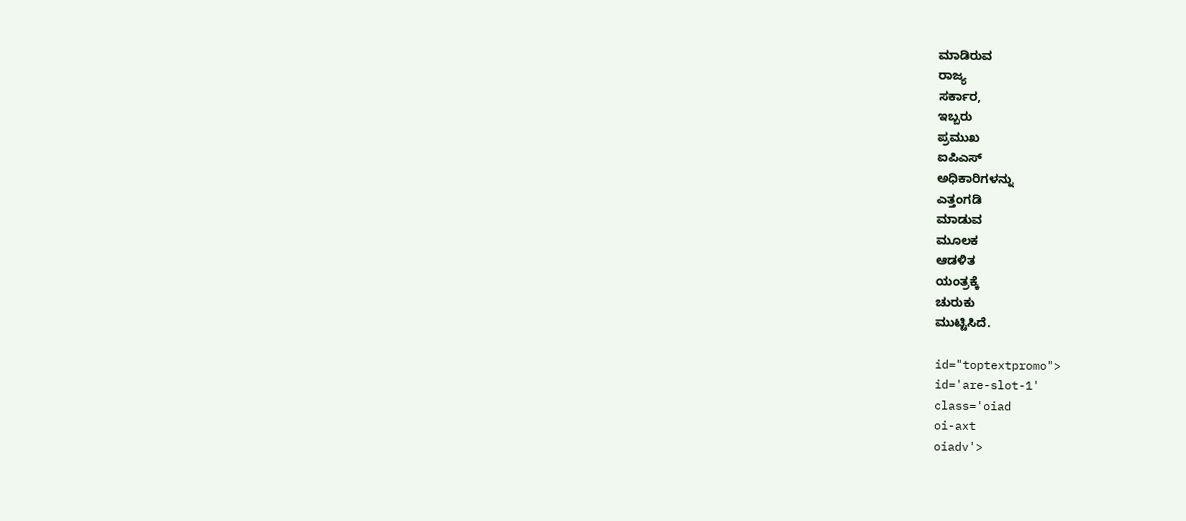ಮಾಡಿರುವ
ರಾಜ್ಯ
ಸರ್ಕಾರ,
ಇಬ್ಬರು
ಪ್ರಮುಖ
ಐಪಿಎಸ್
ಅಧಿಕಾರಿಗಳನ್ನು
ಎತ್ತಂಗಡಿ
ಮಾಡುವ
ಮೂಲಕ
ಆಡಳಿತ
ಯಂತ್ರಕ್ಕೆ
ಚುರುಕು
ಮುಟ್ಟಿಸಿದೆ.

id="toptextpromo">
id='are-slot-1'
class='oiad
oi-axt
oiadv'>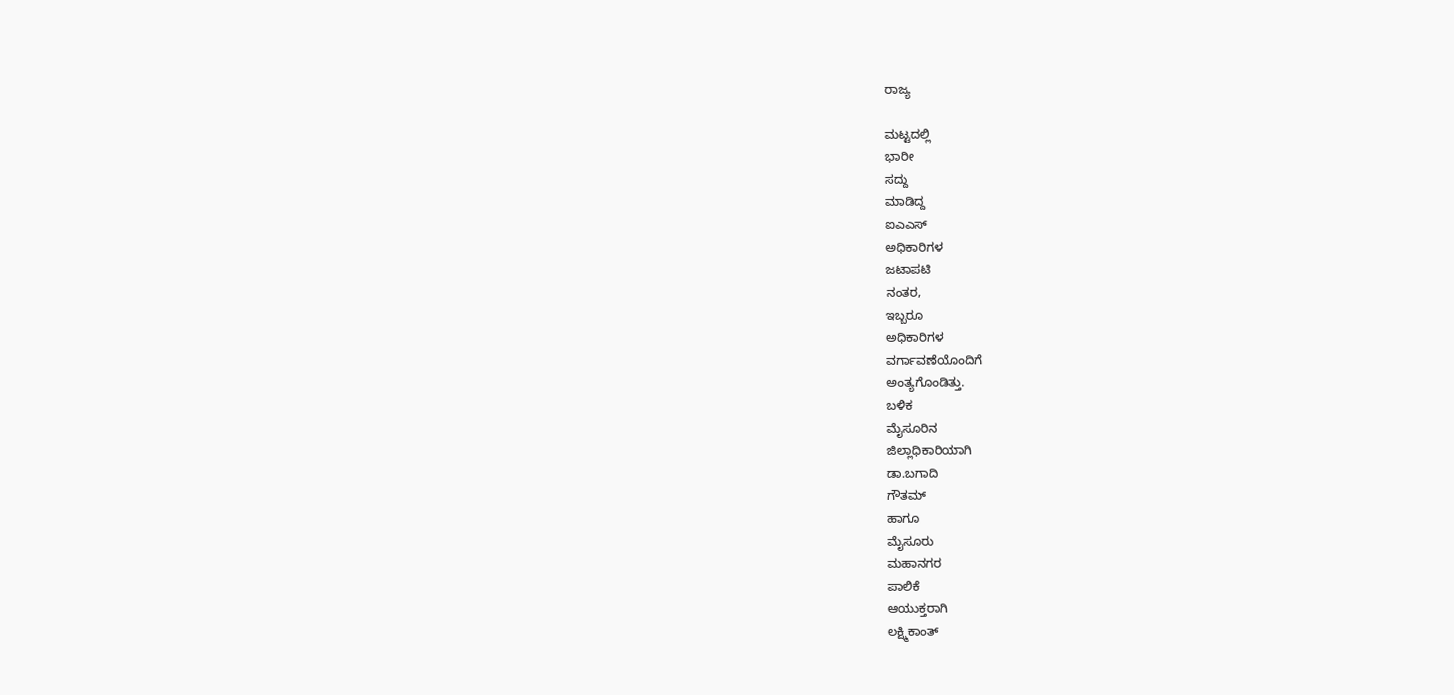ರಾಜ್ಯ

ಮಟ್ಟದಲ್ಲಿ
ಭಾರೀ
ಸದ್ದು
ಮಾಡಿದ್ದ
ಐಎಎಸ್
ಅಧಿಕಾರಿಗಳ
ಜಟಾಪಟಿ
ನಂತರ,
ಇಬ್ಬರೂ
ಅಧಿಕಾರಿಗಳ
ವರ್ಗಾವಣೆಯೊಂದಿಗೆ
ಅಂತ್ಯಗೊಂಡಿತ್ತು.
ಬಳಿಕ
ಮೈಸೂರಿನ
ಜಿಲ್ಲಾಧಿಕಾರಿಯಾಗಿ
ಡಾ.ಬಗಾದಿ
ಗೌತಮ್
ಹಾಗೂ
ಮೈಸೂರು
ಮಹಾನಗರ
ಪಾಲಿಕೆ
ಆಯುಕ್ತರಾಗಿ
ಲಕ್ಷ್ಮಿಕಾಂತ್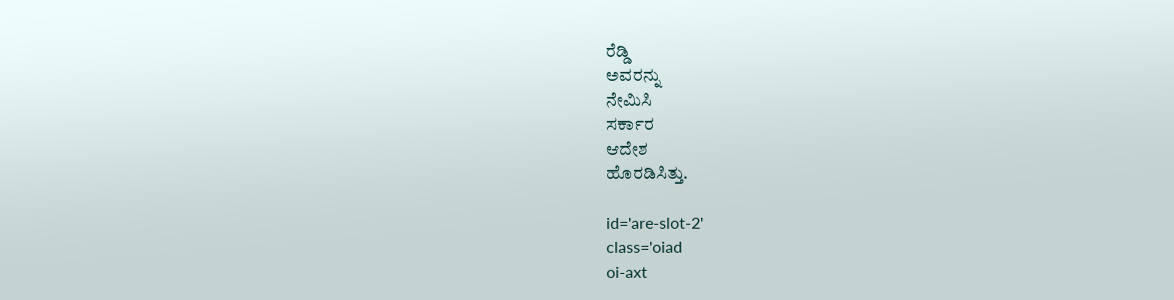ರೆಡ್ಡಿ
ಅವರನ್ನು
ನೇಮಿಸಿ
ಸರ್ಕಾರ
ಆದೇಶ
ಹೊರಡಿಸಿತ್ತು.

id='are-slot-2'
class='oiad
oi-axt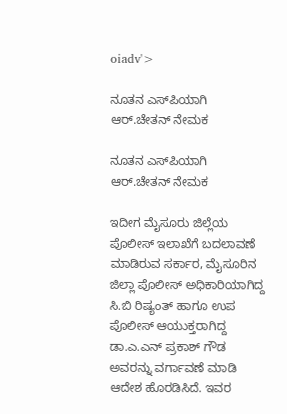oiadv'>

ನೂತನ ಎಸ್‌ಪಿಯಾಗಿ ಆರ್.ಚೇತನ್ ನೇಮಕ

ನೂತನ ಎಸ್‌ಪಿಯಾಗಿ ಆರ್.ಚೇತನ್ ನೇಮಕ

ಇದೀಗ ಮೈಸೂರು ಜಿಲ್ಲೆಯ ಪೊಲೀಸ್ ಇಲಾಖೆಗೆ ಬದಲಾವಣೆ ಮಾಡಿರುವ ಸರ್ಕಾರ, ಮೈಸೂರಿನ ಜಿಲ್ಲಾ ಪೊಲೀಸ್ ಅಧಿಕಾರಿಯಾಗಿದ್ದ ಸಿ.ಬಿ ರಿಷ್ಯಂತ್ ಹಾಗೂ ಉಪ ಪೊಲೀಸ್ ಆಯುಕ್ತರಾಗಿದ್ದ ಡಾ.ಎ.ಎನ್ ಪ್ರಕಾಶ್ ಗೌಡ ಅವರನ್ನು ವರ್ಗಾವಣೆ ಮಾಡಿ ಆದೇಶ ಹೊರಡಿಸಿದೆ. ಇವರ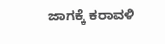ಜಾಗಕ್ಕೆ ಕರಾವಳಿ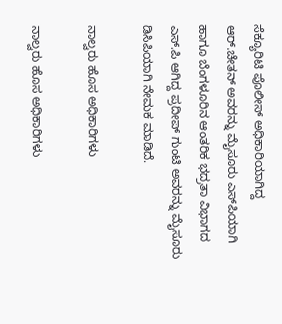ಸೆಕ್ಯೂರಿಟಿ ಪೊಲೀಸ್ ಅಧಿಕಾರಿಯಾಗಿದ್ದ ಆರ್.ಚೇತನ್ ಅವರನ್ನು ಮೈಸೂರು ಎಸ್‌ಪಿಯಾಗಿ ಹಾಗೂ ಬೆಂಗಳೂರಿನ ಆಂತರಿಕ ಭದ್ರತಾ ವಿಭಾಗದ ಎಸ್.ಪಿ ಆಗಿದ್ದ ಪ್ರದೀಪ್ ಗುಂಟಿ ಅವರನ್ನು ಮೈಸೂರು ಡಿಸಿಪಿಯಾಗಿ ನೇಮಕ ಮಾಡಿದೆ.

ನಾಲ್ವರು ಹೊಸ ಅಧಿಕಾರಿಗಳು

ನಾಲ್ವರು ಹೊಸ ಅಧಿಕಾರಿಗಳು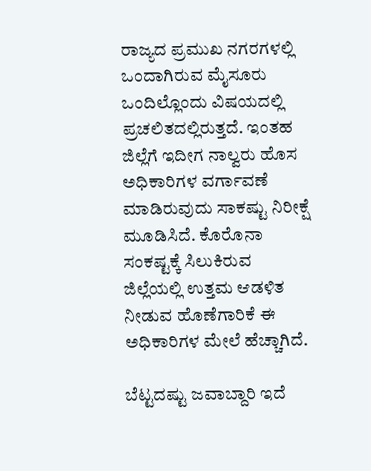ರಾಜ್ಯದ ಪ್ರಮುಖ ನಗರಗಳಲ್ಲಿ ಒಂದಾಗಿರುವ ಮೈಸೂರು ಒಂದಿಲ್ಲೊಂದು ವಿಷಯದಲ್ಲಿ ಪ್ರಚಲಿತದಲ್ಲಿರುತ್ತದೆ. ಇಂತಹ ಜಿಲ್ಲೆಗೆ ಇದೀಗ ನಾಲ್ವರು ಹೊಸ ಅಧಿಕಾರಿಗಳ ವರ್ಗಾವಣೆ ಮಾಡಿರುವುದು ಸಾಕಷ್ಟು ನಿರೀಕ್ಷೆ ಮೂಡಿಸಿದೆ. ಕೊರೊನಾ ಸಂಕಷ್ಟಕ್ಕೆ ಸಿಲುಕಿರುವ ಜಿಲ್ಲೆಯಲ್ಲಿ ಉತ್ತಮ ಆಡಳಿತ ನೀಡುವ ಹೊಣೆಗಾರಿಕೆ ಈ ಅಧಿಕಾರಿಗಳ ಮೇಲೆ ಹೆಚ್ಚಾಗಿದೆ.

ಬೆಟ್ಟದಷ್ಟು ಜವಾಬ್ದಾರಿ ಇದೆ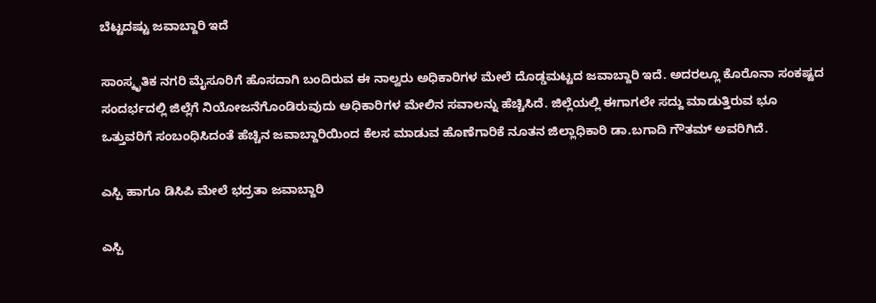ಬೆಟ್ಟದಷ್ಟು ಜವಾಬ್ದಾರಿ ಇದೆ

ಸಾಂಸ್ಕೃತಿಕ ನಗರಿ ಮೈಸೂರಿಗೆ ಹೊಸದಾಗಿ ಬಂದಿರುವ ಈ ನಾಲ್ವರು ಅಧಿಕಾರಿಗಳ ಮೇಲೆ ದೊಡ್ಡಮಟ್ಟದ ಜವಾಬ್ದಾರಿ ಇದೆ. ಅದರಲ್ಲೂ ಕೊರೊನಾ ಸಂಕಷ್ಟದ ಸಂದರ್ಭದಲ್ಲಿ ಜಿಲ್ಲೆಗೆ ನಿಯೋಜನೆಗೊಂಡಿರುವುದು ಅಧಿಕಾರಿಗಳ ಮೇಲಿನ ಸವಾಲನ್ನು ಹೆಚ್ಚಿಸಿದೆ. ಜಿಲ್ಲೆಯಲ್ಲಿ ಈಗಾಗಲೇ ಸದ್ದು ಮಾಡುತ್ತಿರುವ ಭೂ ಒತ್ತುವರಿಗೆ ಸಂಬಂಧಿಸಿದಂತೆ ಹೆಚ್ಚಿನ ಜವಾಬ್ದಾರಿಯಿಂದ ಕೆಲಸ ಮಾಡುವ ಹೊಣೆಗಾರಿಕೆ ನೂತನ ಜಿಲ್ಲಾಧಿಕಾರಿ ಡಾ.ಬಗಾದಿ ಗೌತಮ್ ಅವರಿಗಿದೆ.

ಎಸ್ಪಿ ಹಾಗೂ ಡಿಸಿಪಿ ಮೇಲೆ ಭದ್ರತಾ ಜವಾಬ್ದಾರಿ

ಎಸ್ಪಿ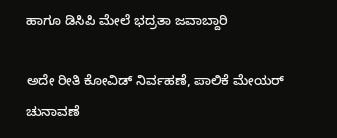ಹಾಗೂ ಡಿಸಿಪಿ ಮೇಲೆ ಭದ್ರತಾ ಜವಾಬ್ದಾರಿ

ಅದೇ ರೀತಿ ಕೋವಿಡ್ ನಿರ್ವಹಣೆ, ಪಾಲಿಕೆ ಮೇಯರ್ ಚುನಾವಣೆ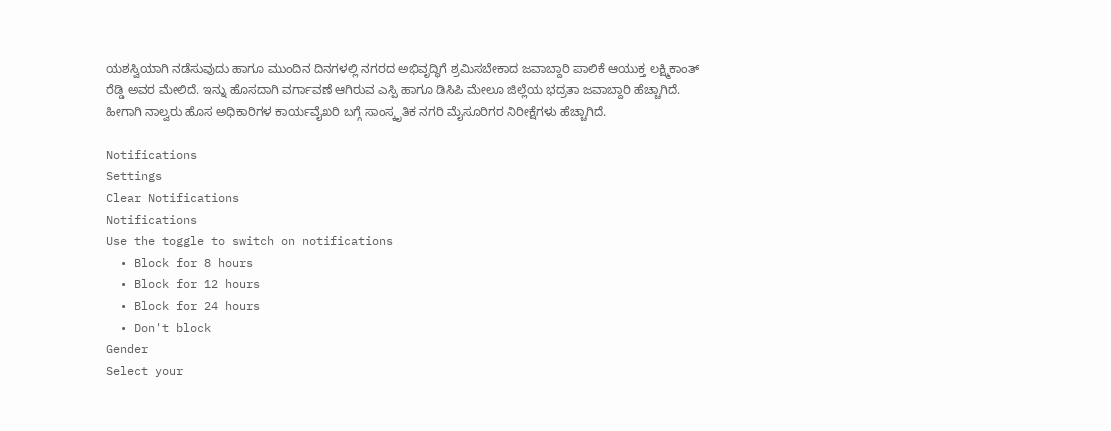ಯಶಸ್ವಿಯಾಗಿ ನಡೆಸುವುದು ಹಾಗೂ ಮುಂದಿನ ದಿನಗಳಲ್ಲಿ ನಗರದ ಅಭಿವೃದ್ಧಿಗೆ ಶ್ರಮಿಸಬೇಕಾದ ಜವಾಬ್ದಾರಿ ಪಾಲಿಕೆ ಆಯುಕ್ತ ಲಕ್ಷ್ಮಿಕಾಂತ್ ರೆಡ್ಡಿ ಅವರ ಮೇಲಿದೆ. ಇನ್ನು ಹೊಸದಾಗಿ ವರ್ಗಾವಣೆ ಆಗಿರುವ ಎಸ್ಪಿ ಹಾಗೂ ಡಿಸಿಪಿ ಮೇಲೂ ಜಿಲ್ಲೆಯ ಭದ್ರತಾ ಜವಾಬ್ದಾರಿ ಹೆಚ್ಚಾಗಿದೆ. ಹೀಗಾಗಿ ನಾಲ್ವರು ಹೊಸ ಅಧಿಕಾರಿಗಳ ಕಾರ್ಯವೈಖರಿ ಬಗ್ಗೆ ಸಾಂಸ್ಕೃತಿಕ ನಗರಿ ಮೈಸೂರಿಗರ ನಿರೀಕ್ಷೆಗಳು ಹೆಚ್ಚಾಗಿದೆ.

Notifications
Settings
Clear Notifications
Notifications
Use the toggle to switch on notifications
  • Block for 8 hours
  • Block for 12 hours
  • Block for 24 hours
  • Don't block
Gender
Select your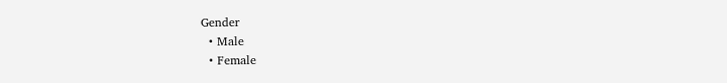Gender
  • Male
  • Female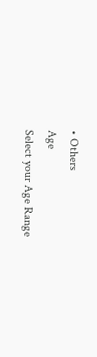• Others
Age
Select your Age Range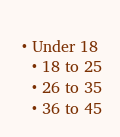• Under 18
  • 18 to 25
  • 26 to 35
  • 36 to 45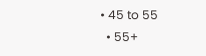• 45 to 55
  • 55+